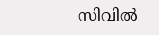സിവില്‍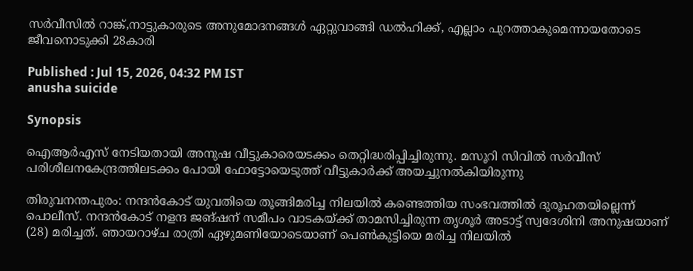സര്‍വീസില്‍ റാങ്ക്,നാട്ടുകാരുടെ അനുമോദനങ്ങൾ ഏറ്റുവാങ്ങി ഡൽഹിക്ക്, എല്ലാം പുറത്താകുമെന്നായതോടെ ജീവനൊടുക്കി 28കാരി

Published : Jul 15, 2026, 04:32 PM IST
anusha suicide

Synopsis

ഐആര്‍എസ് നേടിയതായി അനുഷ വീട്ടുകാരെയടക്കം തെറ്റിദ്ധരിപ്പിച്ചിരുന്നു. മസൂറി സിവില്‍ സര്‍വീസ് പരിശീലനകേന്ദ്രത്തിലടക്കം പോയി ഫോട്ടോയെടുത്ത് വീട്ടുകാര്‍ക്ക് അയച്ചുനല്‍കിയിരുന്നു

തിരുവനന്തപുരം: നന്ദൻകോട് യുവതിയെ തൂങ്ങിമരിച്ച നിലയില്‍ കണ്ടെത്തിയ സംഭവത്തിൽ ദുരൂഹതയില്ലെന്ന് പൊലീസ്. നന്ദന്‍കോട് നളന്ദ ജങ്ഷന് സമീപം വാടകയ്ക്ക് താമസിച്ചിരുന്ന തൃശൂര്‍ അടാട്ട് സ്വദേശിനി അനുഷയാണ് (28) മരിച്ചത്. ഞായറാഴ്ച രാത്രി ഏഴുമണിയോടെയാണ് പെണ്‍കുട്ടിയെ മരിച്ച നിലയില്‍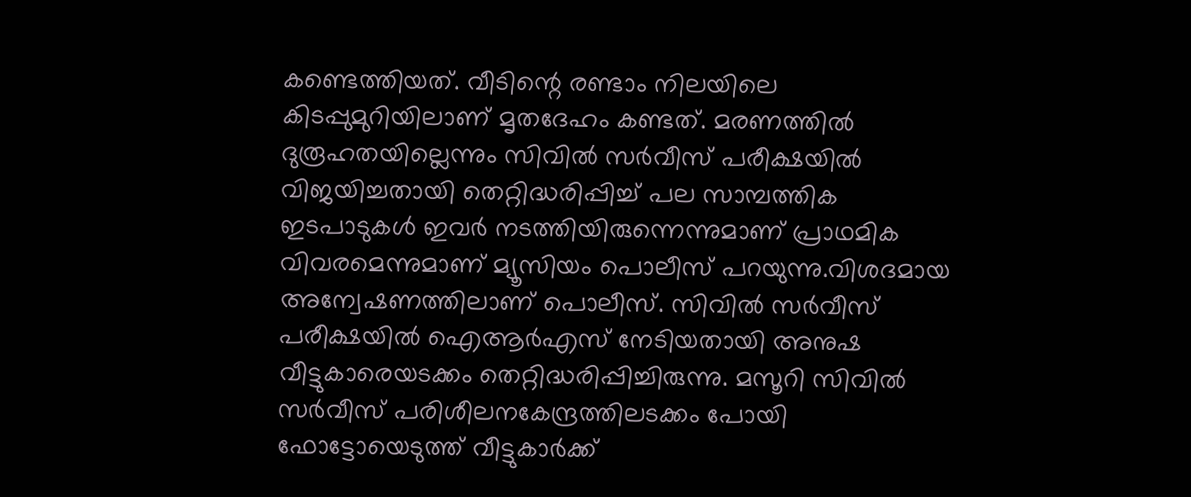കണ്ടെത്തിയത്. വീടിന്റെ രണ്ടാം നിലയിലെ കിടപ്പുമുറിയിലാണ് മൃതദേഹം കണ്ടത്. മരണത്തില്‍ ദുരൂഹതയില്ലെന്നും സിവില്‍ സര്‍വീസ് പരീക്ഷയില്‍ വിജയിച്ചതായി തെറ്റിദ്ധരിപ്പിച്ച് പല സാമ്പത്തിക ഇടപാടുകള്‍ ഇവര്‍ നടത്തിയിരുന്നെന്നുമാണ് പ്രാഥമിക വിവരമെന്നുമാണ് മ്യൂസിയം പൊലീസ് പറയുന്നു.വിശദമായ അന്വേഷണത്തിലാണ് പൊലീസ്. സിവില്‍ സര്‍വീസ് പരീക്ഷയില്‍ ഐആര്‍എസ് നേടിയതായി അനുഷ വീട്ടുകാരെയടക്കം തെറ്റിദ്ധരിപ്പിച്ചിരുന്നു. മസൂറി സിവില്‍ സര്‍വീസ് പരിശീലനകേന്ദ്രത്തിലടക്കം പോയി ഫോട്ടോയെടുത്ത് വീട്ടുകാര്‍ക്ക്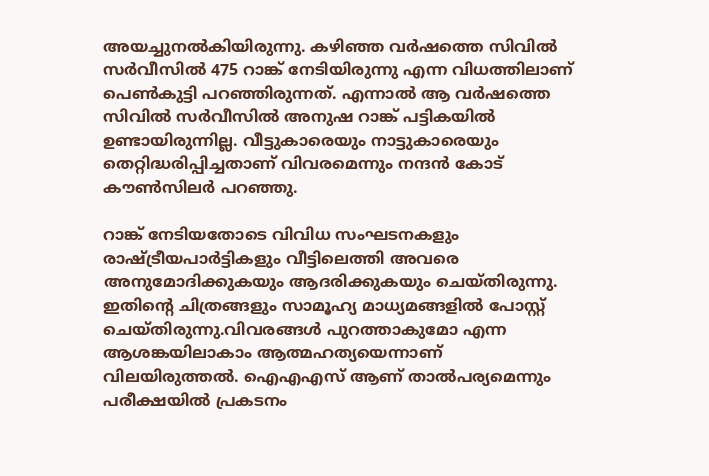അയച്ചുനല്‍കിയിരുന്നു. കഴിഞ്ഞ വര്‍ഷത്തെ സിവില്‍ സര്‍വീസില്‍ 475 റാങ്ക് നേടിയിരുന്നു എന്ന വിധത്തിലാണ് പെണ്‍കുട്ടി പറഞ്ഞിരുന്നത്. എന്നാല്‍ ആ വര്‍ഷത്തെ സിവില്‍ സര്‍വീസില്‍ അനുഷ റാങ്ക് പട്ടികയില്‍ ഉണ്ടായിരുന്നില്ല. വീട്ടുകാരെയും നാട്ടുകാരെയും തെറ്റിദ്ധരിപ്പിച്ചതാണ് വിവരമെന്നും നന്ദൻ കോട് കൗൺസിലർ പറഞ്ഞു.

റാങ്ക് നേടിയതോടെ വിവിധ സംഘടനകളും രാഷ്ട്രീയപാര്‍ട്ടികളും വീട്ടിലെത്തി അവരെ അനുമോദിക്കുകയും ആദരിക്കുകയും ചെയ്തിരുന്നു. ഇതിന്റെ ചിത്രങ്ങളും സാമൂഹ്യ മാധ്യമങ്ങളിൽ പോസ്റ്റ് ചെയ്തിരുന്നു.വിവരങ്ങൾ പുറത്താകുമോ എന്ന ആശങ്കയിലാകാം ആത്മഹത്യയെന്നാണ് വിലയിരുത്തൽ. ഐഎഎസ് ആണ് താൽപര്യമെന്നും പരീക്ഷയില്‍ പ്രകടനം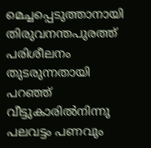മെച്ചപ്പെടുത്താനായി തിരുവനന്തപുരത്ത് പരിശീലനം തുടരുന്നതായി പറഞ്ഞ് വീട്ടുകാരില്‍നിന്നു പലവട്ടം പണവും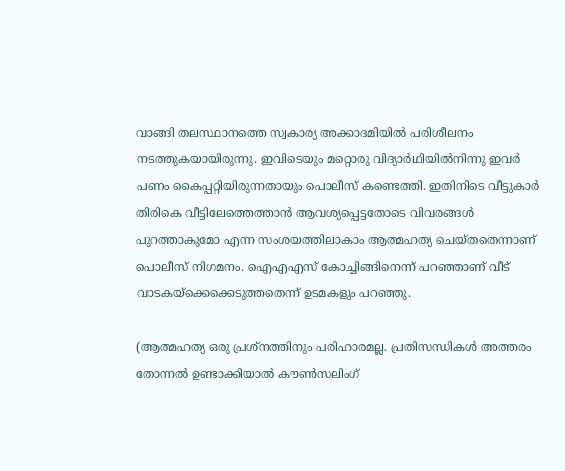വാങ്ങി തലസ്ഥാനത്തെ സ്വകാര്യ അക്കാദമിയില്‍ പരിശീലനം നടത്തുകയായിരുന്നു. ഇവിടെയും മറ്റൊരു വിദ്യാര്‍ഥിയില്‍നിന്നു ഇവര്‍ പണം കൈപ്പറ്റിയിരുന്നതായും പൊലീസ് കണ്ടെത്തി. ഇതിനിടെ വീട്ടുകാർ തിരികെ വീട്ടിലേത്തെത്താൻ ആവശ്യപ്പെട്ടതോടെ വിവരങ്ങൾ പുറത്താകുമോ എന്ന സംശയത്തിലാകാം ആത്മഹത്യ ചെയ്തതെന്നാണ് പൊലീസ് നിഗമനം. ഐഎഎസ് കോച്ചിങ്ങിനെന്ന് പറഞ്ഞാണ് വീട് വാടകയ്ക്കെക്കെടുത്തതെന്ന് ഉടമകളും പറഞ്ഞു.

(ആത്മഹത്യ ഒരു പ്രശ്നത്തിനും പരിഹാരമല്ല. പ്രതിസന്ധികൾ അത്തരം തോന്നൽ ഉണ്ടാക്കിയാൽ കൗൺസലിംഗ്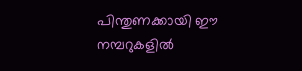പിന്തുണക്കായി ഈ നമ്പറുകളിൽ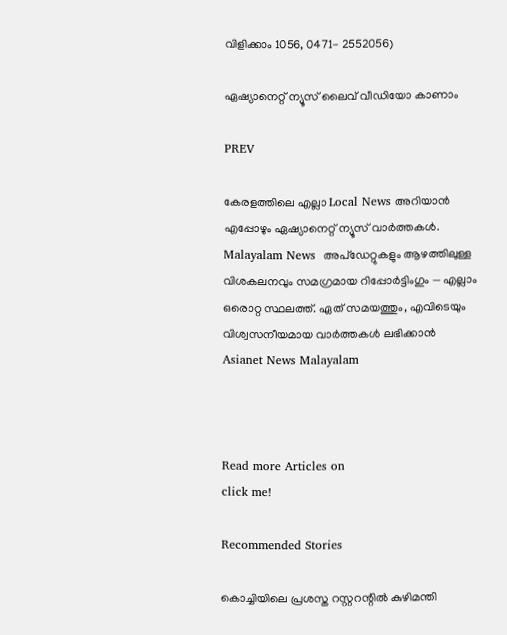വിളിക്കാം 1056, 0471- 2552056)

ഏഷ്യാനെറ്റ് ന്യൂസ് ലൈവ് വീഡിയോ കാണാം

PREV

കേരളത്തിലെ എല്ലാ Local News അറിയാൻ എപ്പോഴും ഏഷ്യാനെറ്റ് ന്യൂസ് വാർത്തകൾ. Malayalam News  അപ്‌ഡേറ്റുകളും ആഴത്തിലുള്ള വിശകലനവും സമഗ്രമായ റിപ്പോർട്ടിംഗും — എല്ലാം ഒരൊറ്റ സ്ഥലത്ത്. ഏത് സമയത്തും, എവിടെയും വിശ്വസനീയമായ വാർത്തകൾ ലഭിക്കാൻ Asianet News Malayalam



Read more Articles on
click me!

Recommended Stories

കൊച്ചിയിലെ പ്രശസ്ത റസ്റ്ററന്റിൽ കുഴിമന്തി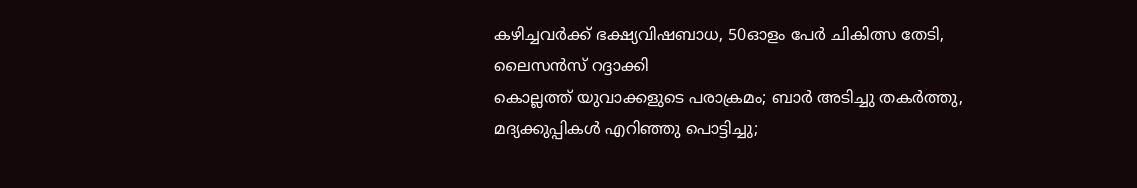കഴിച്ചവർക്ക് ഭക്ഷ്യവിഷബാധ, 50ഓളം പേർ ചികിത്സ തേടി, ലൈസൻസ് റദ്ദാക്കി
കൊല്ലത്ത് യുവാക്കളുടെ പരാക്രമം; ബാർ അടിച്ചു തകർത്തു, മദ്യക്കുപ്പികൾ എറിഞ്ഞു പൊട്ടിച്ചു;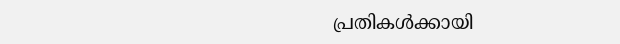പ്രതികൾക്കായി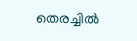തെരച്ചിൽ